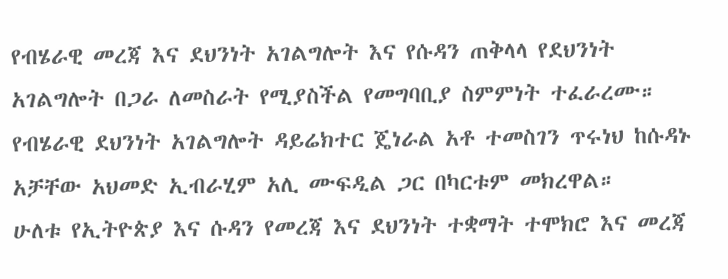የብሄራዊ መረጃ እና ደህንነት አገልግሎት እና የሱዳን ጠቅላላ የደህንነት አገልግሎት በጋራ ለመስራት የሚያስችል የመግባቢያ ስምምነት ተፈራረሙ።
የብሄራዊ ደህንነት አገልግሎት ዳይሬክተር ጄነራል አቶ ተመስገን ጥሩነህ ከሱዳኑ አቻቸው አህመድ ኢብራሂም አሊ ሙፍዲል ጋር በካርቱም መክረዋል።
ሁለቱ የኢትዮጵያ እና ሱዳን የመረጃ እና ደህንነት ተቋማት ተሞክሮ እና መረጃ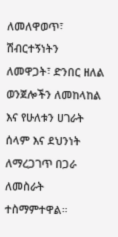ለመለዋወጥ፣ ሽብርተኝነትን ለመዋጋት፣ ድንበር ዘለል ወንጀሎችን ለመከላከል እና የሁለቱን ሀገራት ሰላም እና ደህንነት ለማረጋገጥ በጋራ ለመስራት ተስማምተዋል።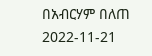በአብርሃም በለጠ
2022-11-21